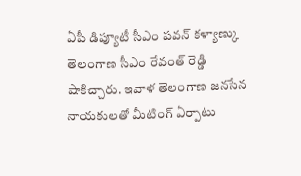ఏపీ డిప్యూటీ సీఎం పవన్ కళ్యాణ్కు తెలంగాణ సీఎం రేవంత్ రెడ్డి షాకిచ్చారు. ఇవాళ తెలంగాణ జనసేన నాయకులతో మీటింగ్ ఏర్పాటు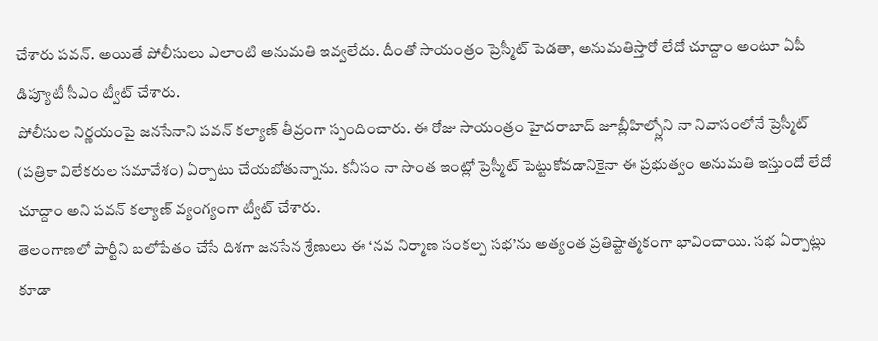చేశారు పవన్. అయితే పోలీసులు ఎలాంటి అనుమతి ఇవ్వలేదు. దీంతో సాయంత్రం ప్రెస్మీట్ పెడతా, అనుమతిస్తారో లేదో చూద్దాం అంటూ ఏపీ డిప్యూటీ సీఎం ట్వీట్ చేశారు.
పోలీసుల నిర్ణయంపై జనసేనాని పవన్ కల్యాణ్ తీవ్రంగా స్పందించారు. ఈ రోజు సాయంత్రం హైదరాబాద్ జూబ్లీహిల్స్లోని నా నివాసంలోనే ప్రెస్మీట్ (పత్రికా విలేకరుల సమావేశం) ఏర్పాటు చేయబోతున్నాను. కనీసం నా సొంత ఇంట్లో ప్రెస్మీట్ పెట్టుకోవడానికైనా ఈ ప్రభుత్వం అనుమతి ఇస్తుందో లేదో చూద్దాం అని పవన్ కల్యాణ్ వ్యంగ్యంగా ట్వీట్ చేశారు.
తెలంగాణలో పార్టీని బలోపేతం చేసే దిశగా జనసేన శ్రేణులు ఈ ‘నవ నిర్మాణ సంకల్ప సభ’ను అత్యంత ప్రతిష్టాత్మకంగా భావించాయి. సభ ఏర్పాట్లు కూడా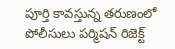పూర్తి కావస్తున్న తరుణంలో పోలీసులు పర్మిషన్ రిజెక్ట్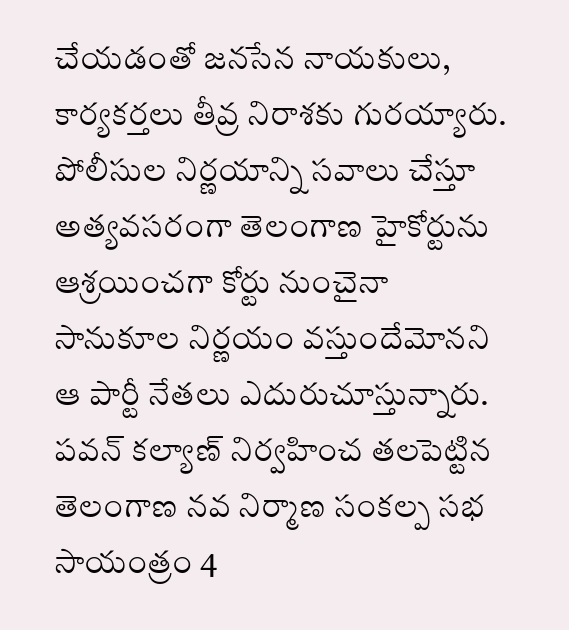చేయడంతో జనసేన నాయకులు, కార్యకర్తలు తీవ్ర నిరాశకు గురయ్యారు.
పోలీసుల నిర్ణయాన్ని సవాలు చేస్తూ అత్యవసరంగా తెలంగాణ హైకోర్టును ఆశ్రయించగా కోర్టు నుంచైనా సానుకూల నిర్ణయం వస్తుందేమోనని ఆ పార్టీ నేతలు ఎదురుచూస్తున్నారు. పవన్ కల్యాణ్ నిర్వహించ తలపెట్టిన తెలంగాణ నవ నిర్మాణ సంకల్ప సభ సాయంత్రం 4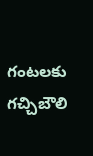గంటలకు గచ్చిబౌలి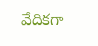వేదికగా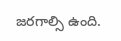జరగాల్సి ఉంది.